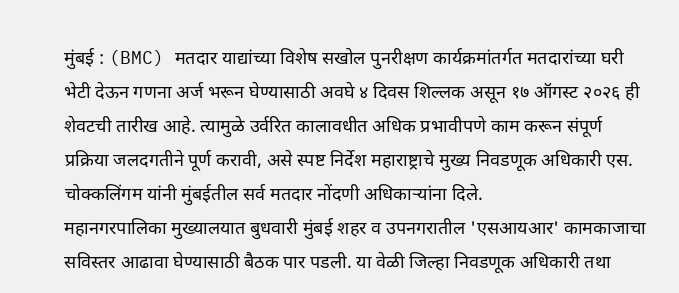मुंबई : (BMC) मतदार याद्यांच्या विशेष सखोल पुनरीक्षण कार्यक्रमांतर्गत मतदारांच्या घरी भेटी देऊन गणना अर्ज भरून घेण्यासाठी अवघे ४ दिवस शिल्लक असून १७ ऑगस्ट २०२६ ही शेवटची तारीख आहे. त्यामुळे उर्वरित कालावधीत अधिक प्रभावीपणे काम करून संपूर्ण प्रक्रिया जलदगतीने पूर्ण करावी, असे स्पष्ट निर्देश महाराष्ट्राचे मुख्य निवडणूक अधिकारी एस. चोक्कलिंगम यांनी मुंबईतील सर्व मतदार नोंदणी अधिकाऱ्यांना दिले.
महानगरपालिका मुख्यालयात बुधवारी मुंबई शहर व उपनगरातील 'एसआयआर' कामकाजाचा सविस्तर आढावा घेण्यासाठी बैठक पार पडली. या वेळी जिल्हा निवडणूक अधिकारी तथा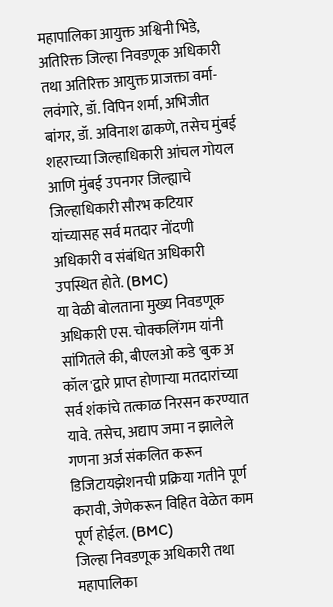महापालिका आयुक्त अश्विनी भिडे, अतिरिक्त जिल्हा निवडणूक अधिकारी तथा अतिरिक्त आयुक्त प्राजक्ता वर्मा-लवंगारे, डॉ. विपिन शर्मा, अभिजीत बांगर, डॉ. अविनाश ढाकणे, तसेच मुंबई शहराच्या जिल्हाधिकारी आंचल गोयल आणि मुंबई उपनगर जिल्ह्याचे जिल्हाधिकारी सौरभ कटियार यांच्यासह सर्व मतदार नोंदणी अधिकारी व संबंधित अधिकारी उपस्थित होते. (BMC)
या वेळी बोलताना मुख्य निवडणूक अधिकारी एस. चोक्कलिंगम यांनी सांगितले की, बीएलओ कडे 'बुक अ कॉल'द्वारे प्राप्त होणाऱ्या मतदारांच्या सर्व शंकांचे तत्काळ निरसन करण्यात यावे. तसेच, अद्याप जमा न झालेले गणना अर्ज संकलित करून डिजिटायझेशनची प्रक्रिया गतीने पूर्ण करावी, जेणेकरून विहित वेळेत काम पूर्ण होईल. (BMC)
जिल्हा निवडणूक अधिकारी तथा महापालिका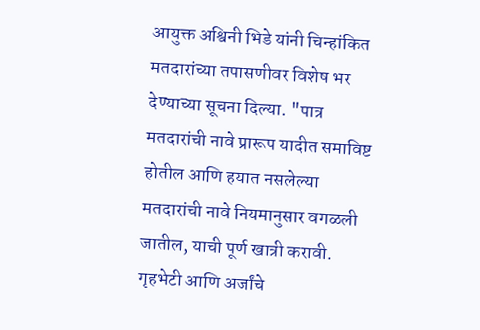आयुक्त अश्विनी भिडे यांनी चिन्हांकित मतदारांच्या तपासणीवर विशेष भर देण्याच्या सूचना दिल्या. "पात्र मतदारांची नावे प्रारूप यादीत समाविष्ट होतील आणि हयात नसलेल्या मतदारांची नावे नियमानुसार वगळली जातील, याची पूर्ण खात्री करावी. गृहभेटी आणि अर्जांचे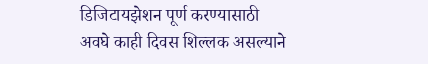डिजिटायझेशन पूर्ण करण्यासाठी अवघे काही दिवस शिल्लक असल्याने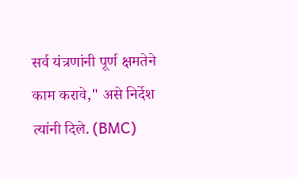सर्व यंत्रणांनी पूर्ण क्षमतेने काम करावे," असे निर्देश त्यांनी दिले. (BMC)